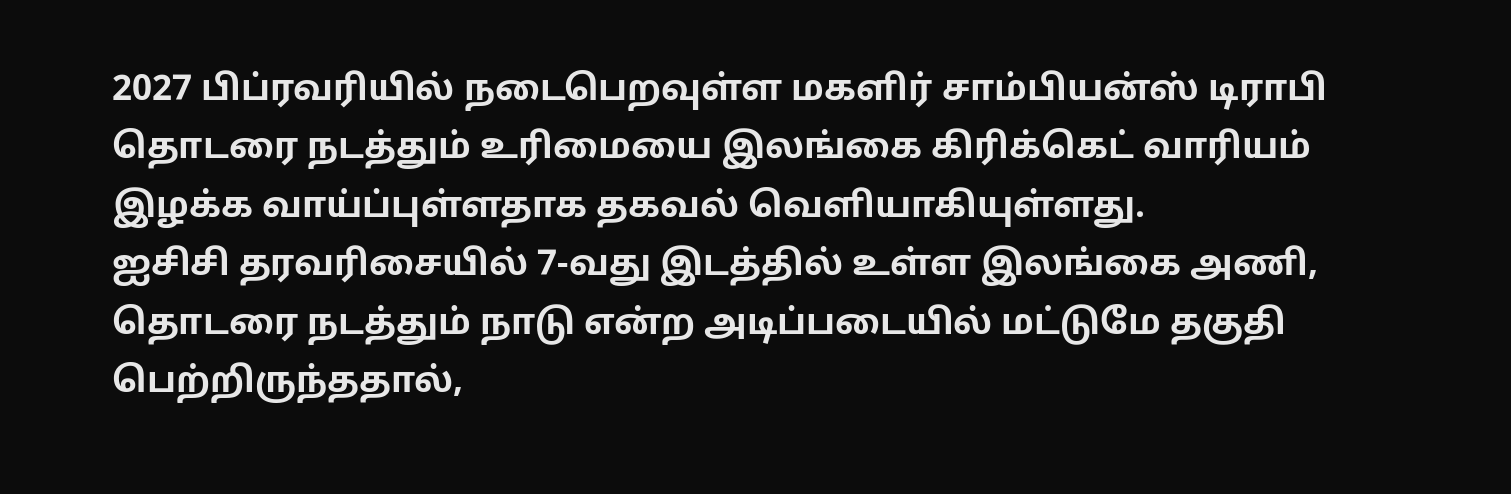2027 பிப்ரவரியில் நடைபெறவுள்ள மகளிர் சாம்பியன்ஸ் டிராபி தொடரை நடத்தும் உரிமையை இலங்கை கிரிக்கெட் வாரியம் இழக்க வாய்ப்புள்ளதாக தகவல் வெளியாகியுள்ளது.
ஐசிசி தரவரிசையில் 7-வது இடத்தில் உள்ள இலங்கை அணி, தொடரை நடத்தும் நாடு என்ற அடிப்படையில் மட்டுமே தகுதி பெற்றிருந்ததால்,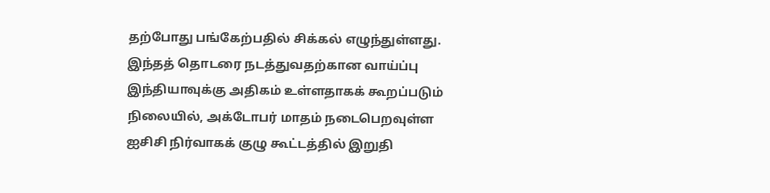தற்போது பங்கேற்பதில் சிக்கல் எழுந்துள்ளது.
இந்தத் தொடரை நடத்துவதற்கான வாய்ப்பு இந்தியாவுக்கு அதிகம் உள்ளதாகக் கூறப்படும் நிலையில், அக்டோபர் மாதம் நடைபெறவுள்ள ஐசிசி நிர்வாகக் குழு கூட்டத்தில் இறுதி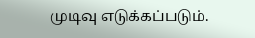முடிவு எடுக்கப்படும்.